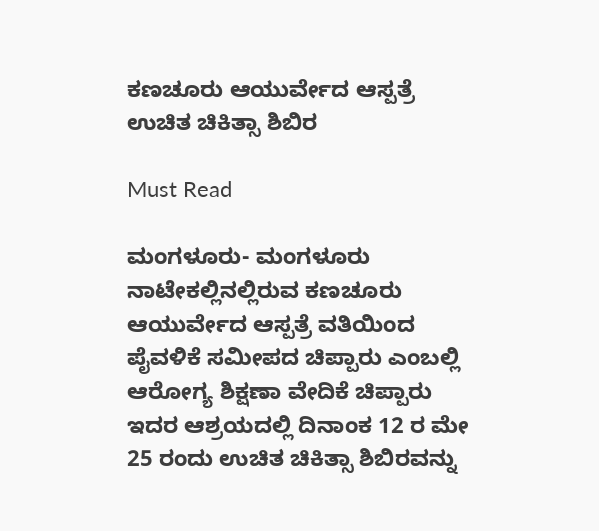ಕಣಚೂರು ಆಯುರ್ವೇದ ಆಸ್ಪತ್ರೆ ಉಚಿತ ಚಿಕಿತ್ಸಾ ಶಿಬಿರ

Must Read

ಮಂಗಳೂರು- ಮಂಗಳೂರು ನಾಟೇಕಲ್ಲಿನಲ್ಲಿರುವ ಕಣಚೂರು ಆಯುರ್ವೇದ ಆಸ್ಪತ್ರೆ ವತಿಯಿಂದ ಪೈವಳಿಕೆ ಸಮೀಪದ ಚಿಪ್ಪಾರು ಎಂಬಲ್ಲಿ ಆರೋಗ್ಯ ಶಿಕ್ಷಣಾ ವೇದಿಕೆ ಚಿಪ್ಪಾರು ಇದರ ಆಶ್ರಯದಲ್ಲಿ ದಿನಾಂಕ 12 ರ ಮೇ 25 ರಂದು ಉಚಿತ ಚಿಕಿತ್ಸಾ ಶಿಬಿರವನ್ನು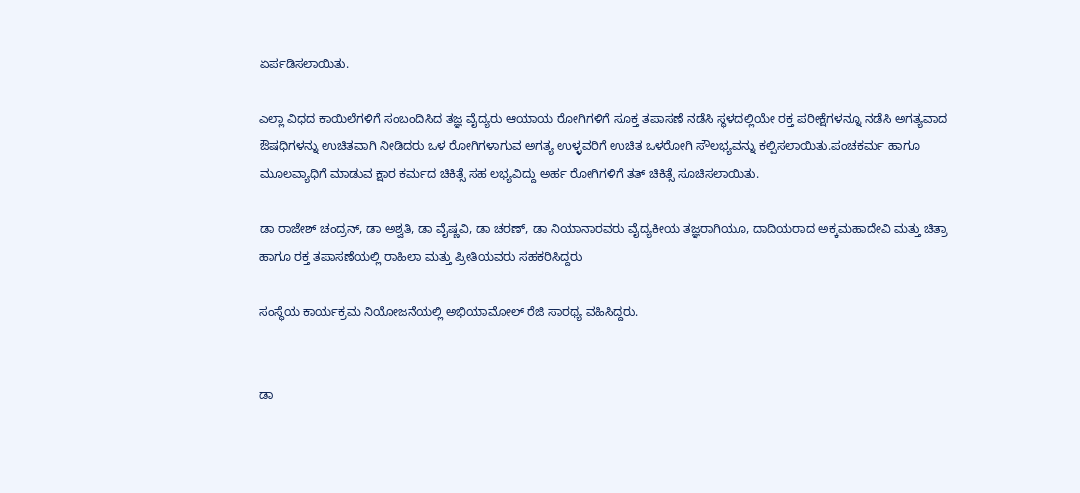ಏರ್ಪಡಿಸಲಾಯಿತು.

ಎಲ್ಲಾ ವಿಧದ ಕಾಯಿಲೆಗಳಿಗೆ ಸಂಬಂದಿಸಿದ ತಜ್ಞ ವೈದ್ಯರು ಆಯಾಯ ರೋಗಿಗಳಿಗೆ ಸೂಕ್ತ ತಪಾಸಣೆ ನಡೆಸಿ ಸ್ಥಳದಲ್ಲಿಯೇ ರಕ್ತ ಪರೀಕ್ಷೆಗಳನ್ನೂ ನಡೆಸಿ ಅಗತ್ಯವಾದ ಔಷಧಿಗಳನ್ನು ಉಚಿತವಾಗಿ ನೀಡಿದರು ಒಳ ರೋಗಿಗಳಾಗುವ ಅಗತ್ಯ ಉಳ್ಳವರಿಗೆ ಉಚಿತ ಒಳರೋಗಿ ಸೌಲಭ್ಯವನ್ನು ಕಲ್ಪಿಸಲಾಯಿತು.ಪಂಚಕರ್ಮ ಹಾಗೂ ಮೂಲವ್ಯಾಧಿಗೆ ಮಾಡುವ ಕ್ಷಾರ ಕರ್ಮದ ಚಿಕಿತ್ಸೆ ಸಹ ಲಭ್ಯವಿದ್ದು ಅರ್ಹ ರೋಗಿಗಳಿಗೆ ತತ್ ಚಿಕಿತ್ಸೆ ಸೂಚಿಸಲಾಯಿತು.

ಡಾ ರಾಜೇಶ್ ಚಂದ್ರನ್, ಡಾ ಅಶ್ವತಿ, ಡಾ ವೈಷ್ಣವಿ, ಡಾ ಚರಣ್, ಡಾ ನಿಯಾನಾರವರು ವೈದ್ಯಕೀಯ ತಜ್ಞರಾಗಿಯೂ, ದಾದಿಯರಾದ ಅಕ್ಕಮಹಾದೇವಿ ಮತ್ತು ಚಿತ್ರಾ ಹಾಗೂ ರಕ್ತ ತಪಾಸಣೆಯಲ್ಲಿ ರಾಹಿಲಾ ಮತ್ತು ಪ್ರೀತಿಯವರು ಸಹಕರಿಸಿದ್ದರು

ಸಂಸ್ಥೆಯ ಕಾರ್ಯಕ್ರಮ ನಿಯೋಜನೆಯಲ್ಲಿ ಅಭಿಯಾಮೋಲ್ ರೆಜಿ ಸಾರಥ್ಯ ವಹಿಸಿದ್ದರು.


ಡಾ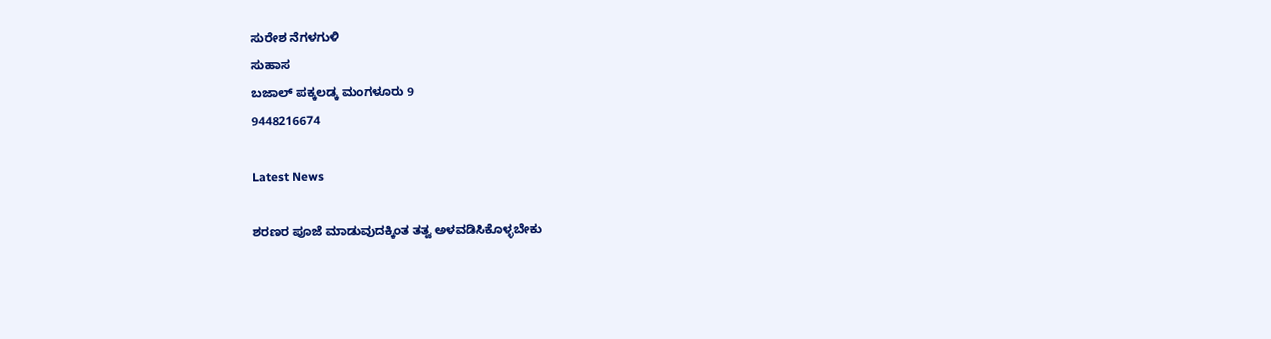ಸುರೇಶ ನೆಗಳಗುಳಿ
ಸುಹಾಸ
ಬಜಾಲ್ ಪಕ್ಕಲಡ್ಕ ಮಂಗಳೂರು 9
9448216674

Latest News

ಶರಣರ ಪೂಜೆ ಮಾಡುವುದಕ್ಕಿಂತ ತತ್ವ ಅಳವಡಿಸಿಕೊಳ್ಳಬೇಕು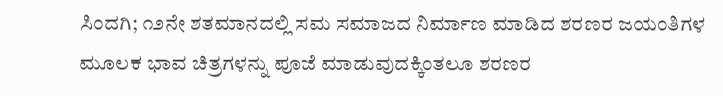ಸಿಂದಗಿ; ೧೨ನೇ ಶತಮಾನದಲ್ಲಿ ಸಮ ಸಮಾಜದ ನಿರ್ಮಾಣ ಮಾಡಿದ ಶರಣರ ಜಯಂತಿಗಳ ಮೂಲಕ ಭಾವ ಚಿತ್ರಗಳನ್ನು ಪೂಜೆ ಮಾಡುವುದಕ್ಕಿಂತಲೂ ಶರಣರ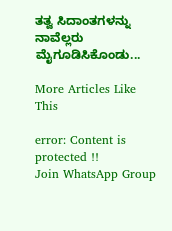ತತ್ವ ಸಿದಾಂತಗಳನ್ನು ನಾವೆಲ್ಲರು ಮೈಗೂಡಿಸಿಕೊಂಡು...

More Articles Like This

error: Content is protected !!
Join WhatsApp Group